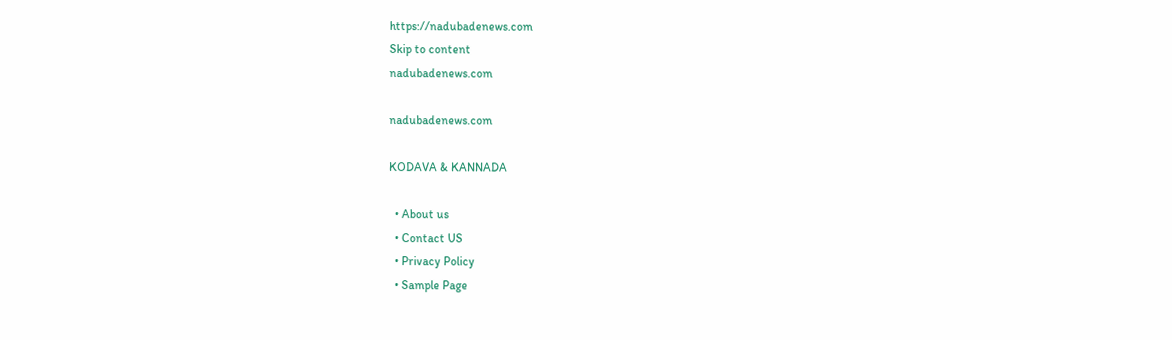https://nadubadenews.com
Skip to content
nadubadenews.com

nadubadenews.com

KODAVA & KANNADA

  • About us
  • Contact US
  • Privacy Policy
  • Sample Page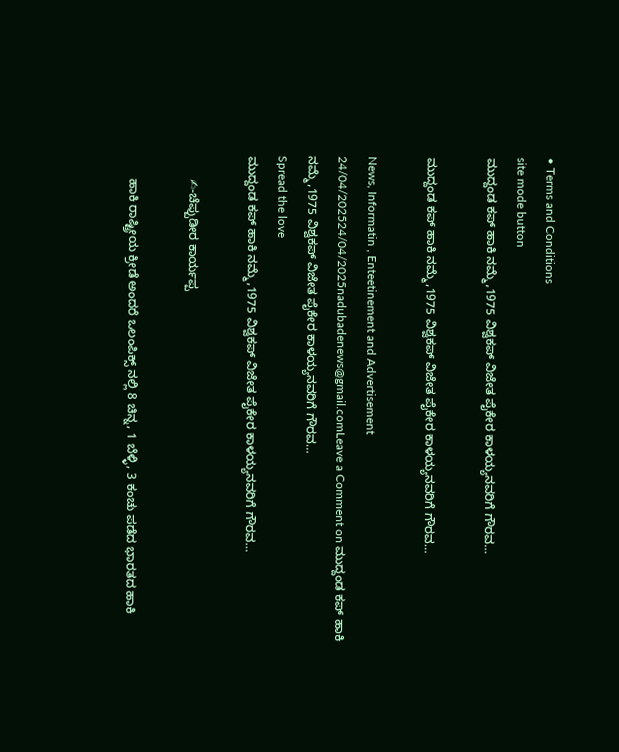• Terms and Conditions
site mode button
ಮುದ್ದಂಡ ಕಪ್ ಹಾಕಿ ನಮ್ಮೆ,1975 ವಿಶ್ವಕಪ್ ವಿಜೇತ ಪೈಕೇರ ಕಾಳಯ್ಯನವರಿಗೆ ಗೌರವ…

ಮುದ್ದಂಡ ಕಪ್ ಹಾಕಿ ನಮ್ಮೆ,1975 ವಿಶ್ವಕಪ್ ವಿಜೇತ ಪೈಕೇರ ಕಾಳಯ್ಯನವರಿಗೆ ಗೌರವ…

News, Informatin , Enteetinement and Advertisement
24/04/202524/04/2025nadubadenews@gmail.comLeave a Comment on ಮುದ್ದಂಡ ಕಪ್ ಹಾಕಿ ನಮ್ಮೆ,1975 ವಿಶ್ವಕಪ್ ವಿಜೇತ ಪೈಕೇರ ಕಾಳಯ್ಯನವರಿಗೆ ಗೌರವ…
Spread the love
ಮುದ್ದಂಡ ಕಪ್ ಹಾಕಿ ನಮ್ಮೆ,1975 ವಿಶ್ವಕಪ್ ವಿಜೇತ ಪೈಕೇರ ಕಾಳಯ್ಯನವರಿಗೆ ಗೌರವ…

       ✍-ಚೆಪ್ಪುಡೀರ ಕಾರ್ಯಪ್ಪ

       ಹಾಕಿ ರಾಷ್ಟ್ರೀಯ ಕ್ರೀಡೆ ಅಂದರೆ ಒಲಂಪಿಕ್ಸ್ ನಲ್ಲಿ 8 ಚಿನ್ನ, 1 ಬೆಳ್ಳಿ, 3 ಕಂಚು ಪಡೆದ ಭಾರತದ ಹಾಕಿ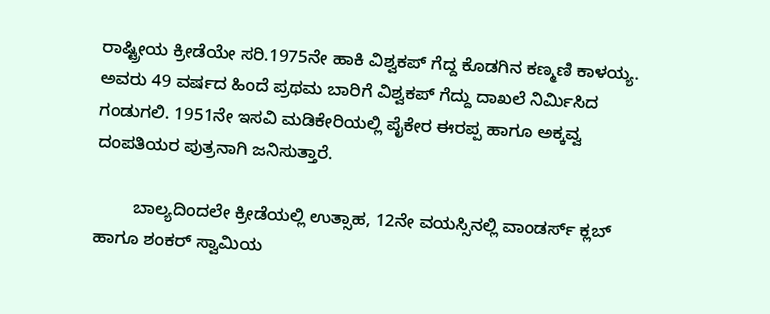ರಾಷ್ಟ್ರೀಯ ಕ್ರೀಡೆಯೇ ಸರಿ.1975ನೇ ಹಾಕಿ ವಿಶ್ವಕಪ್ ಗೆದ್ದ ಕೊಡಗಿನ ಕಣ್ಮಣಿ ಕಾಳಯ್ಯ. ಅವರು 49 ವರ್ಷದ ಹಿಂದೆ ಪ್ರಥಮ ಬಾರಿಗೆ ವಿಶ್ವಕಪ್ ಗೆದ್ದು ದಾಖಲೆ ನಿರ್ಮಿಸಿದ ಗಂಡುಗಲಿ. 1951ನೇ ಇಸವಿ ಮಡಿಕೇರಿಯಲ್ಲಿ ಪೈಕೇರ ಈರಪ್ಪ ಹಾಗೂ ಅಕ್ಕವ್ವ ದಂಪತಿಯರ ಪುತ್ರನಾಗಿ ಜನಿಸುತ್ತಾರೆ.

        ಬಾಲ್ಯದಿಂದಲೇ ಕ್ರೀಡೆಯಲ್ಲಿ ಉತ್ಸಾಹ, 12ನೇ ವಯಸ್ಸಿನಲ್ಲಿ ವಾಂಡರ್ಸ್ ಕ್ಲಬ್ ಹಾಗೂ ಶಂಕರ್ ಸ್ವಾಮಿಯ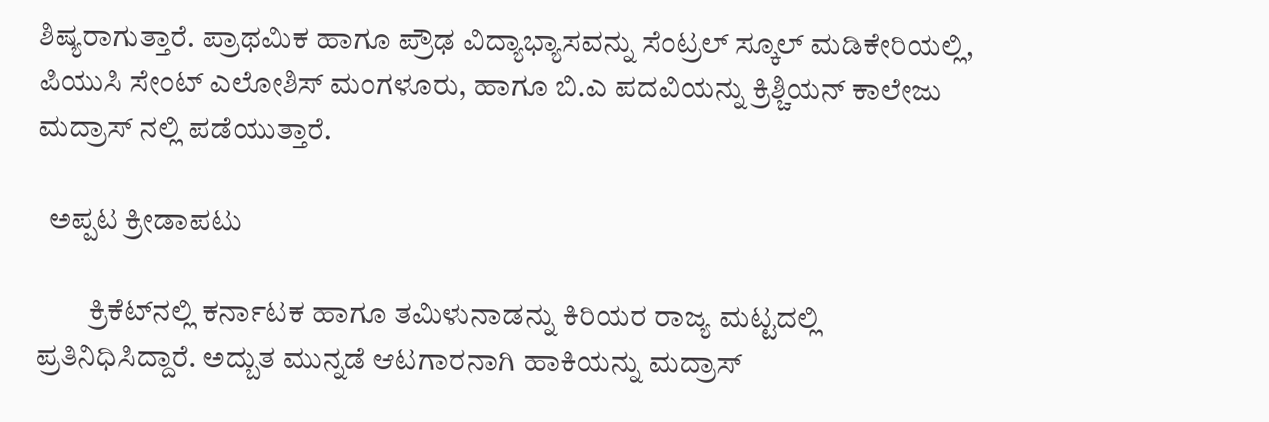ಶಿಷ್ಯರಾಗುತ್ತಾರೆ. ಪ್ರಾಥಮಿಕ ಹಾಗೂ ಪ್ರೌಢ ವಿದ್ಯಾಭ್ಯಾಸವನ್ನು ಸೆಂಟ್ರಲ್ ಸ್ಕೂಲ್ ಮಡಿಕೇರಿಯಲ್ಲಿ,  ಪಿಯುಸಿ ಸೇಂಟ್ ಎಲೋಶಿಸ್ ಮಂಗಳೂರು, ಹಾಗೂ ಬಿ.ಎ ಪದವಿಯನ್ನು ಕ್ರಿಶ್ಚಿಯನ್ ಕಾಲೇಜು ಮದ್ರಾಸ್ ನಲ್ಲಿ ಪಡೆಯುತ್ತಾರೆ.

  ಅಪ್ಪಟ ಕ್ರೀಡಾಪಟು

         ಕ್ರಿಕೆಟ್‌ನಲ್ಲಿ ಕರ್ನಾಟಕ ಹಾಗೂ ತಮಿಳುನಾಡನ್ನು ಕಿರಿಯರ ರಾಜ್ಯ ಮಟ್ಟದಲ್ಲಿ ಪ್ರತಿನಿಧಿಸಿದ್ದಾರೆ. ಅದ್ಬುತ ಮುನ್ನಡೆ ಆಟಗಾರನಾಗಿ ಹಾಕಿಯನ್ನು ಮದ್ರಾಸ್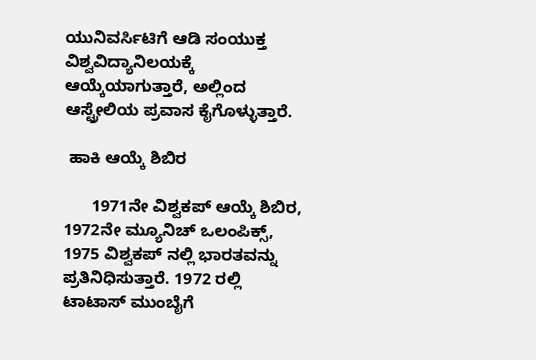ಯುನಿವರ್ಸಿಟಿಗೆ ಆಡಿ ಸಂಯುಕ್ತ ವಿಶ್ವವಿದ್ಯಾನಿಲಯಕ್ಕೆ ಆಯ್ಕೆಯಾಗುತ್ತಾರೆ, ಅಲ್ಲಿಂದ ಆಸ್ಟ್ರೇಲಿಯ ಪ್ರವಾಸ ಕೈಗೊಳ್ಳುತ್ತಾರೆ.

 ಹಾಕಿ ಆಯ್ಕೆ ಶಿಬಿರ

      1971ನೇ ವಿಶ್ವಕಪ್ ಆಯ್ಕೆ ಶಿಬಿರ, 1972ನೇ ಮ್ಯೂನಿಚ್ ಒಲಂಪಿಕ್ಸ್, 1975 ವಿಶ್ವಕಪ್ ನಲ್ಲಿ ಭಾರತವನ್ನು ಪ್ರತಿನಿಧಿಸುತ್ತಾರೆ. 1972 ರಲ್ಲಿ ಟಾಟಾಸ್ ಮುಂಬೈಗೆ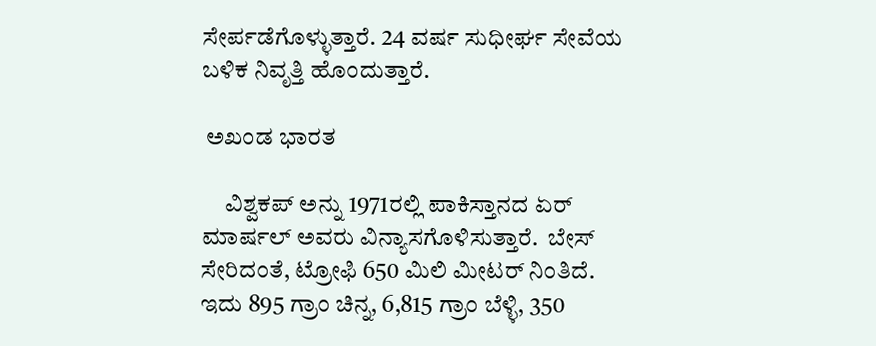ಸೇರ್ಪಡೆಗೊಳ್ಳುತ್ತಾರೆ. 24 ವರ್ಷ ಸುಧೀರ್ಘ ಸೇವೆಯ ಬಳಿಕ ನಿವೃತ್ತಿ ಹೊಂದುತ್ತಾರೆ.

 ಅಖಂಡ ಭಾರತ

     ವಿಶ್ವಕಪ್ ಅನ್ನು 1971ರಲ್ಲಿ ಪಾಕಿಸ್ತಾನದ ಏರ್ ಮಾರ್ಷಲ್ ಅವರು ವಿನ್ಯಾಸಗೊಳಿಸುತ್ತಾರೆ.  ಬೇಸ್ ಸೇರಿದಂತೆ, ಟ್ರೋಫಿ 650 ಮಿಲಿ ಮೀಟರ್ ನಿಂತಿದೆ. ಇದು 895 ಗ್ರಾಂ ಚಿನ್ನ, 6,815 ಗ್ರಾಂ ಬೆಳ್ಳಿ, 350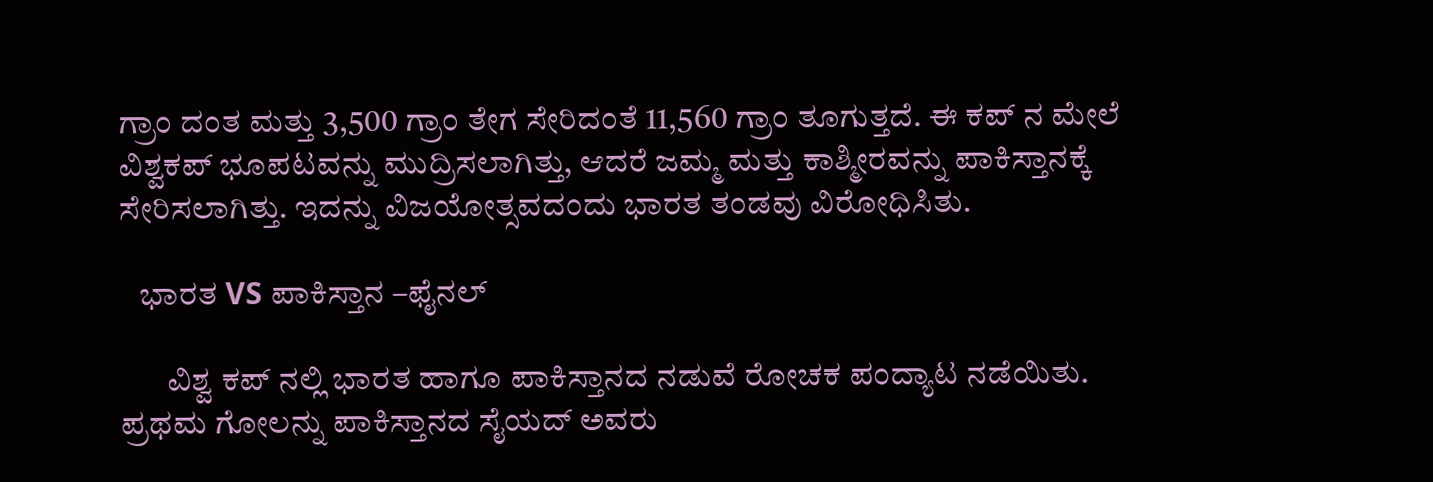ಗ್ರಾಂ ದಂತ ಮತ್ತು 3,500 ಗ್ರಾಂ ತೇಗ ಸೇರಿದಂತೆ 11,560 ಗ್ರಾಂ ತೂಗುತ್ತದೆ. ಈ ಕಪ್ ನ ಮೇಲೆ ವಿಶ್ವಕಪ್ ಭೂಪಟವನ್ನು ಮುದ್ರಿಸಲಾಗಿತ್ತು, ಆದರೆ ಜಮ್ಮ ಮತ್ತು ಕಾಶ್ಮೀರವನ್ನು ಪಾಕಿಸ್ತಾನಕ್ಕೆ ಸೇರಿಸಲಾಗಿತ್ತು. ಇದನ್ನು ವಿಜಯೋತ್ಸವದಂದು ಭಾರತ ತಂಡವು ವಿರೋಧಿಸಿತು.

   ಭಾರತ VS ಪಾಕಿಸ್ತಾನ –ಫೈನಲ್

       ವಿಶ್ವ ಕಪ್ ನಲ್ಲಿ ಭಾರತ ಹಾಗೂ ಪಾಕಿಸ್ತಾನದ ನಡುವೆ ರೋಚಕ ಪಂದ್ಯಾಟ ನಡೆಯಿತು. ಪ್ರಥಮ ಗೋಲನ್ನು ಪಾಕಿಸ್ತಾನದ ಸೈಯದ್ ಅವರು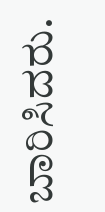ಬಾರಿಸಿದರು.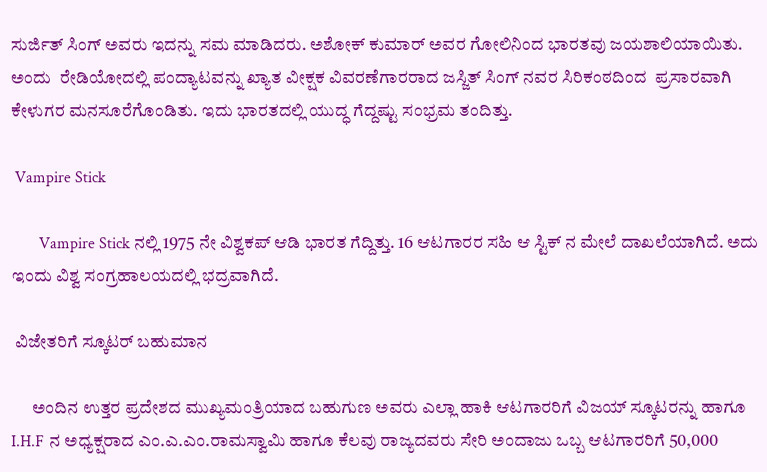ಸುರ್ಜಿತ್ ಸಿಂಗ್ ಅವರು ಇದನ್ನು ಸಮ ಮಾಡಿದರು. ಅಶೋಕ್ ಕುಮಾರ್ ಅವರ ಗೋಲಿನಿಂದ ಭಾರತವು ಜಯಶಾಲಿಯಾಯಿತು. ಅಂದು  ರೇಡಿಯೋದಲ್ಲಿ ಪಂದ್ಯಾಟವನ್ನು ಖ್ಯಾತ ವೀಕ್ಷಕ ವಿವರಣೆಗಾರರಾದ ಜಸ್ಜಿತ್ ಸಿಂಗ್ ನವರ ಸಿರಿಕಂಠದಿಂದ  ಪ್ರಸಾರವಾಗಿ ಕೇಳುಗರ ಮನಸೂರೆಗೊಂಡಿತು. ಇದು ಭಾರತದಲ್ಲಿ ಯುದ್ಧ ಗೆದ್ದಷ್ಟು ಸಂಭ್ರಮ ತಂದಿತ್ತು.

 Vampire Stick

       Vampire Stick ನಲ್ಲಿ 1975 ನೇ ವಿಶ್ವಕಪ್ ಆಡಿ ಭಾರತ ಗೆದ್ದಿತ್ತು. 16 ಆಟಗಾರರ ಸಹಿ ಆ ಸ್ಟಿಕ್ ನ ಮೇಲೆ ದಾಖಲೆಯಾಗಿದೆ. ಅದು ಇಂದು ವಿಶ್ವ ಸಂಗ್ರಹಾಲಯದಲ್ಲಿ ಭದ್ರವಾಗಿದೆ.

 ವಿಜೇತರಿಗೆ ಸ್ಕೂಟರ್ ಬಹುಮಾನ

      ಅಂದಿನ ಉತ್ತರ ಪ್ರದೇಶದ ಮುಖ್ಯಮಂತ್ರಿಯಾದ ಬಹುಗುಣ ಅವರು ಎಲ್ಲಾ ಹಾಕಿ ಆಟಗಾರರಿಗೆ ವಿಜಯ್ ಸ್ಕೂಟರನ್ನು ಹಾಗೂ I.H.F ನ ಅಧ್ಯಕ್ಷರಾದ ಎಂ.ಎ.ಎಂ.ರಾಮಸ್ವಾಮಿ ಹಾಗೂ ಕೆಲವು ರಾಜ್ಯದವರು ಸೇರಿ ಅಂದಾಜು ಒಬ್ಬ ಆಟಗಾರರಿಗೆ 50,000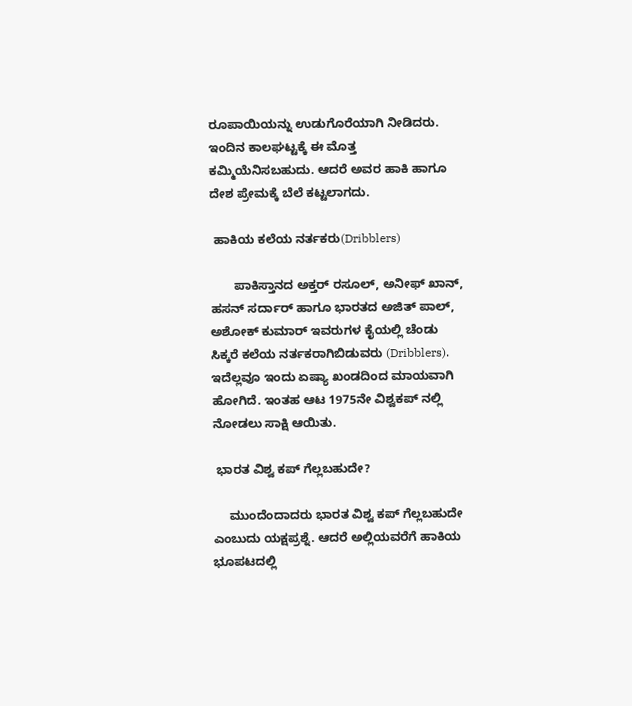ರೂಪಾಯಿಯನ್ನು ಉಡುಗೊರೆಯಾಗಿ ನೀಡಿದರು. ಇಂದಿನ ಕಾಲಘಟ್ಟಕ್ಕೆ ಈ ಮೊತ್ತ ಕಮ್ಮಿಯೆನಿಸಬಹುದು. ಆದರೆ ಅವರ ಹಾಕಿ ಹಾಗೂ ದೇಶ ಪ್ರೇಮಕ್ಕೆ ಬೆಲೆ ಕಟ್ಟಲಾಗದು.

 ಹಾಕಿಯ ಕಲೆಯ ನರ್ತಕರು(Dribblers)

       ಪಾಕಿಸ್ತಾನದ ಅಕ್ತರ್ ರಸೂಲ್, ಅನೀಫ್ ಖಾನ್, ಹಸನ್ ಸರ್ದಾರ್ ಹಾಗೂ ಭಾರತದ ಅಜಿತ್ ಪಾಲ್, ಅಶೋಕ್ ಕುಮಾರ್ ಇವರುಗಳ ಕೈಯಲ್ಲಿ ಚೆಂಡು ಸಿಕ್ಕರೆ ಕಲೆಯ ನರ್ತಕರಾಗಿಬಿಡುವರು (Dribblers). ಇದೆಲ್ಲವೂ ಇಂದು ಏಷ್ಯಾ ಖಂಡದಿಂದ ಮಾಯವಾಗಿ ಹೋಗಿದೆ. ಇಂತಹ ಆಟ 1975ನೇ ವಿಶ್ವಕಪ್ ನಲ್ಲಿ ನೋಡಲು ಸಾಕ್ಷಿ ಆಯಿತು.

 ಭಾರತ ವಿಶ್ವ ಕಪ್ ಗೆಲ್ಲಬಹುದೇ?

     ಮುಂದೆಂದಾದರು ಭಾರತ ವಿಶ್ವ ಕಪ್ ಗೆಲ್ಲಬಹುದೇ ಎಂಬುದು ಯಕ್ಷಪ್ರಶ್ನೆ. ಆದರೆ ಅಲ್ಲಿಯವರೆಗೆ ಹಾಕಿಯ ಭೂಪಟದಲ್ಲಿ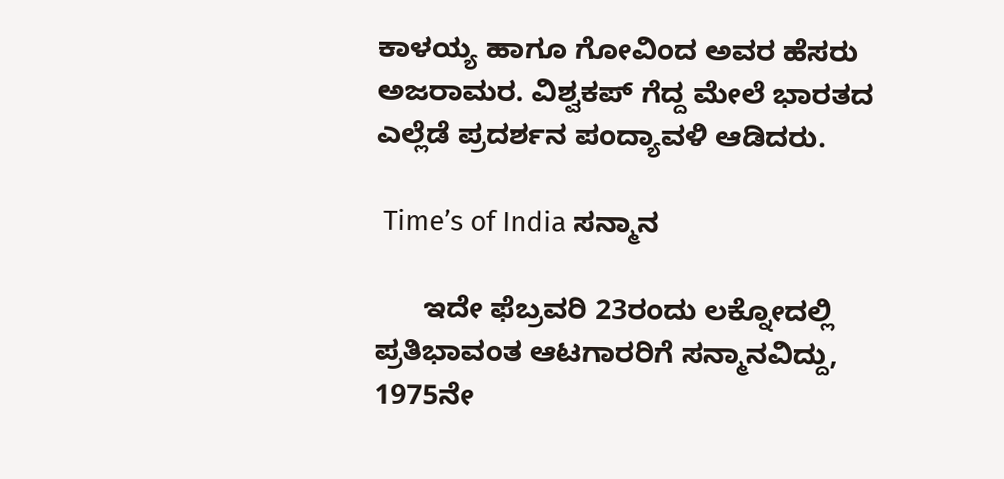ಕಾಳಯ್ಯ ಹಾಗೂ ಗೋವಿಂದ ಅವರ ಹೆಸರು ಅಜರಾಮರ. ವಿಶ್ವಕಪ್ ಗೆದ್ದ ಮೇಲೆ ಭಾರತದ ಎಲ್ಲೆಡೆ ಪ್ರದರ್ಶನ ಪಂದ್ಯಾವಳಿ ಆಡಿದರು.

 Time’s of India ಸನ್ಮಾನ

      ಇದೇ ಫೆಬ್ರವರಿ 23ರಂದು ಲಕ್ನೋದಲ್ಲಿ ಪ್ರತಿಭಾವಂತ ಆಟಗಾರರಿಗೆ ಸನ್ಮಾನವಿದ್ದು, 1975ನೇ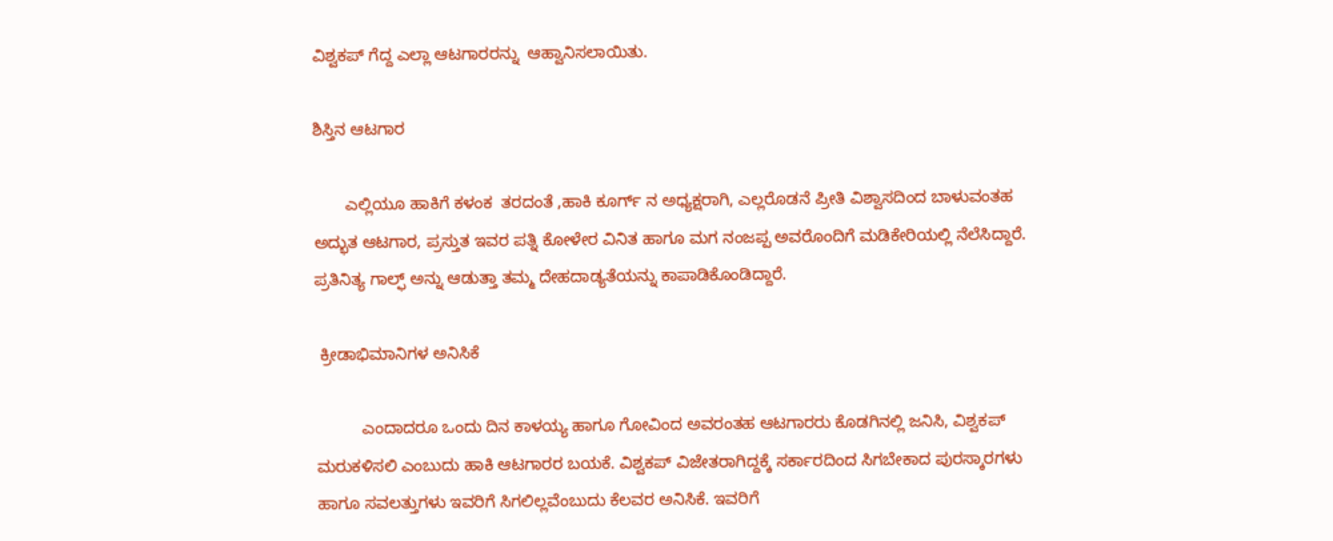ವಿಶ್ವಕಪ್ ಗೆದ್ದ ಎಲ್ಲಾ ಆಟಗಾರರನ್ನು  ಆಹ್ವಾನಿಸಲಾಯಿತು.

ಶಿಸ್ತಿನ ಆಟಗಾರ

       ಎಲ್ಲಿಯೂ ಹಾಕಿಗೆ ಕಳಂಕ  ತರದಂತೆ ,ಹಾಕಿ ಕೂರ್ಗ್ ನ ಅಧ್ಯಕ್ಷರಾಗಿ, ಎಲ್ಲರೊಡನೆ ಪ್ರೀತಿ ವಿಶ್ವಾಸದಿಂದ ಬಾಳುವಂತಹ ಅದ್ಭುತ ಆಟಗಾರ, ಪ್ರಸ್ತುತ ಇವರ ಪತ್ನಿ ಕೋಳೇರ ವಿನಿತ ಹಾಗೂ ಮಗ ನಂಜಪ್ಪ ಅವರೊಂದಿಗೆ ಮಡಿಕೇರಿಯಲ್ಲಿ ನೆಲೆಸಿದ್ದಾರೆ.  ಪ್ರತಿನಿತ್ಯ ಗಾಲ್ಫ್ ಅನ್ನು ಆಡುತ್ತಾ ತಮ್ಮ ದೇಹದಾಡ್ಯತೆಯನ್ನು ಕಾಪಾಡಿಕೊಂಡಿದ್ದಾರೆ.

 ಕ್ರೀಡಾಭಿಮಾನಿಗಳ ಅನಿಸಿಕೆ

          ಎಂದಾದರೂ ಒಂದು ದಿನ ಕಾಳಯ್ಯ ಹಾಗೂ ಗೋವಿಂದ ಅವರಂತಹ ಆಟಗಾರರು ಕೊಡಗಿನಲ್ಲಿ ಜನಿಸಿ, ವಿಶ್ವಕಪ್ ಮರುಕಳಿಸಲಿ ಎಂಬುದು ಹಾಕಿ ಆಟಗಾರರ ಬಯಕೆ. ವಿಶ್ವಕಪ್ ವಿಜೇತರಾಗಿದ್ದಕ್ಕೆ ಸರ್ಕಾರದಿಂದ ಸಿಗಬೇಕಾದ ಪುರಸ್ಕಾರಗಳು ಹಾಗೂ ಸವಲತ್ತುಗಳು ಇವರಿಗೆ ಸಿಗಲಿಲ್ಲವೆಂಬುದು ಕೆಲವರ ಅನಿಸಿಕೆ. ಇವರಿಗೆ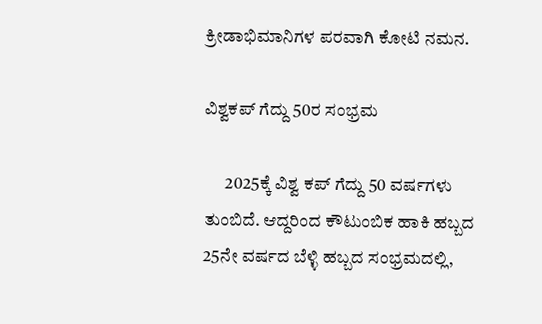ಕ್ರೀಡಾಭಿಮಾನಿಗಳ ಪರವಾಗಿ ಕೋಟಿ ನಮನ.

ವಿಶ್ವಕಪ್ ಗೆದ್ದು 50ರ ಸಂಭ್ರಮ

      2025ಕ್ಕೆ ವಿಶ್ವ ಕಪ್ ಗೆದ್ದು 50 ವರ್ಷಗಳು ತುಂಬಿದೆ. ಆದ್ದರಿಂದ ಕೌಟುಂಬಿಕ ಹಾಕಿ ಹಬ್ಬದ 25ನೇ ವರ್ಷದ ಬೆಳ್ಳಿ ಹಬ್ಬದ ಸಂಭ್ರಮದಲ್ಲಿ,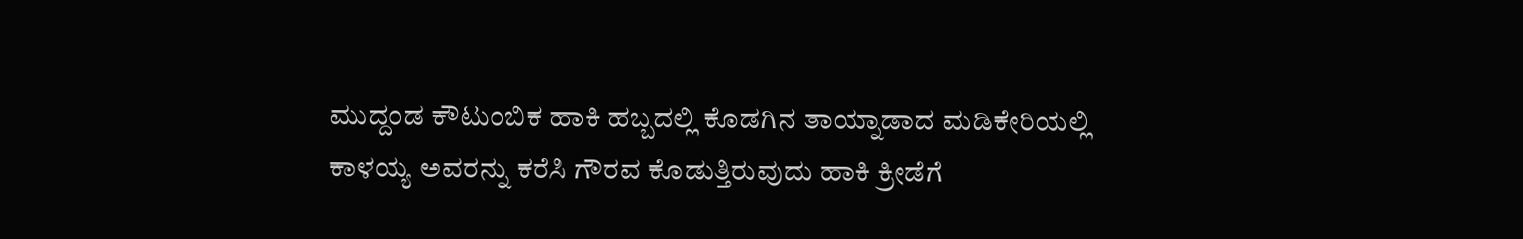ಮುದ್ದಂಡ ಕೌಟುಂಬಿಕ ಹಾಕಿ ಹಬ್ಬದಲ್ಲಿ ಕೊಡಗಿನ ತಾಯ್ನಾಡಾದ ಮಡಿಕೇರಿಯಲ್ಲಿ ಕಾಳಯ್ಯ ಅವರನ್ನು ಕರೆಸಿ ಗೌರವ ಕೊಡುತ್ತಿರುವುದು ಹಾಕಿ ಕ್ರೀಡೆಗೆ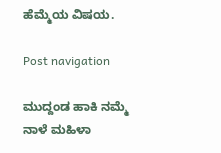ಹೆಮ್ಮೆಯ ವಿಷಯ.

Post navigation

ಮುದ್ದಂಡ ಹಾಕಿ ನಮ್ಮೆ ನಾಳೆ ಮಹಿಳಾ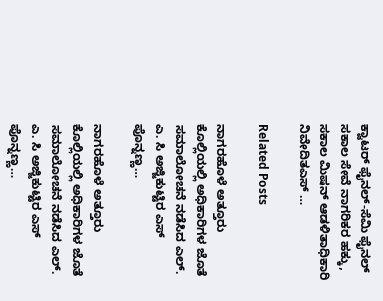ಕ್ವಾಟರ್ ಫೈನಲ್-ಸೆಮಿ ಫೈನಲ್
ಸಕಾಲ ಸೇವೆ ನಾಗರಿಕರ ಹಕ್ಕು, ಸಕಾಲ ಮಿಷನ್ ಆಡಳಿತಾಧಿಕಾರಿ ನಿವೇದಿತಎಸ್ …

Related Posts

ನಾಗರಹೊಳೆ ಅತ್ತೂರು ಕೊಲ್ಲಿಯಲ್ಲಿ ಅಧಿಕಾರಿಗಳ ಜೊತೆ ಸಮಾಲೋಚನೆ ನಡೆಸಿದ ಎಲ್. ಎ. ಸಿ ಅಜ್ಜಿಕುಟ್ಟಿರ ಎಸ್ ಪೊನ್ನಣ್ಣ…

ನಾಗರಹೊಳೆ ಅತ್ತೂರು ಕೊಲ್ಲಿಯಲ್ಲಿ ಅಧಿಕಾರಿಗಳ ಜೊತೆ ಸಮಾಲೋಚನೆ ನಡೆಸಿದ ಎಲ್. ಎ. ಸಿ ಅಜ್ಜಿಕುಟ್ಟಿರ ಎಸ್ ಪೊನ್ನಣ್ಣ…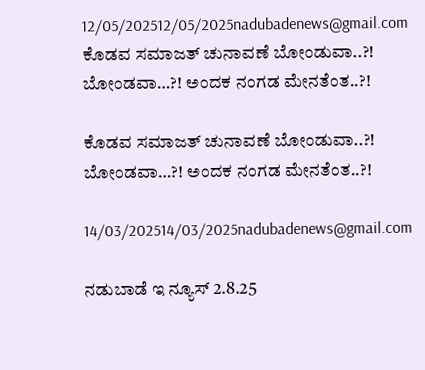12/05/202512/05/2025nadubadenews@gmail.com
ಕೊಡವ ಸಮಾಜತ್‌ ಚುನಾವಣೆ ಬೋಂಡುವಾ..?! ಬೋಂಡವಾ…?! ಅಂದಕ ನಂಗಡ ಮೇನತೆಂತ..?!

ಕೊಡವ ಸಮಾಜತ್‌ ಚುನಾವಣೆ ಬೋಂಡುವಾ..?! ಬೋಂಡವಾ…?! ಅಂದಕ ನಂಗಡ ಮೇನತೆಂತ..?!

14/03/202514/03/2025nadubadenews@gmail.com

ನಡುಬಾಡೆ ಇ ನ್ಯೂಸ್‌ 2.8.25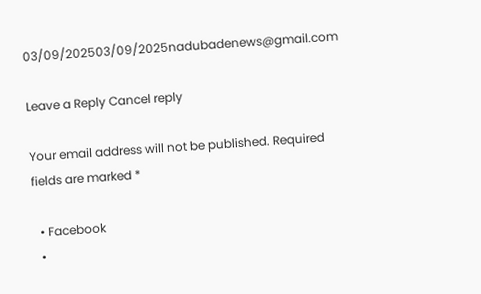03/09/202503/09/2025nadubadenews@gmail.com

Leave a Reply Cancel reply

Your email address will not be published. Required fields are marked *

  • Facebook
  •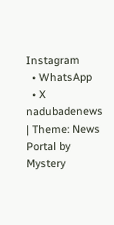Instagram
  • WhatsApp
  • X
nadubadenews | Theme: News Portal by Mystery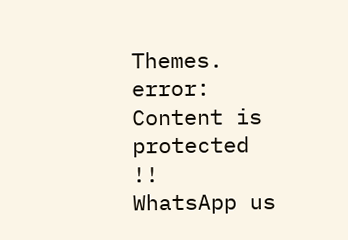Themes.
error: Content is protected !!
WhatsApp us